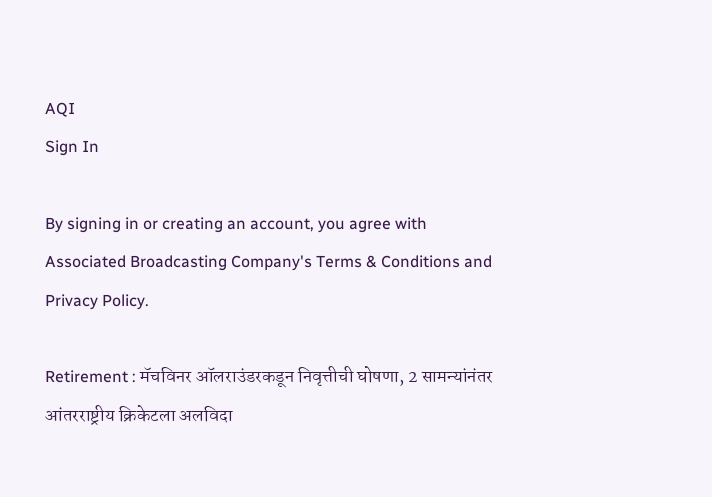AQI
Sign In

By signing in or creating an account, you agree with Associated Broadcasting Company's Terms & Conditions and Privacy Policy.

Retirement : मॅचविनर ऑलराउंडरकडून निवृत्तीची घोषणा, 2 सामन्यांनंतर आंतरराष्ट्रीय क्रिकेटला अलविदा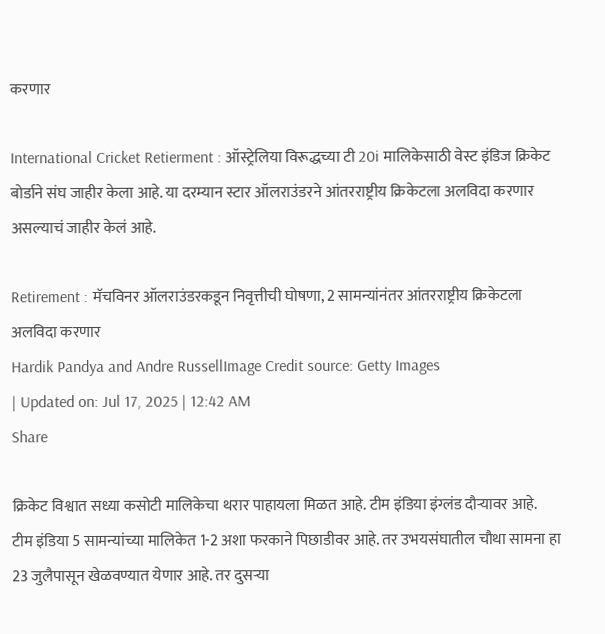करणार

International Cricket Retierment : ऑस्ट्रेलिया विरूद्धच्या टी 20i मालिकेसाठी वेस्ट इंडिज क्रिकेट बोर्डाने संघ जाहीर केला आहे. या दरम्यान स्टार ऑलराउंडरने आंतरराष्ट्रीय क्रिकेटला अलविदा करणार असल्याचं जाहीर केलं आहे.

Retirement : मॅचविनर ऑलराउंडरकडून निवृत्तीची घोषणा, 2 सामन्यांनंतर आंतरराष्ट्रीय क्रिकेटला अलविदा करणार
Hardik Pandya and Andre RussellImage Credit source: Getty Images
| Updated on: Jul 17, 2025 | 12:42 AM
Share

क्रिकेट विश्वात सध्या कसोटी मालिकेचा थरार पाहायला मिळत आहे. टीम इंडिया इंग्लंड दौऱ्यावर आहे. टीम इंडिया 5 सामन्यांच्या मालिकेत 1-2 अशा फरकाने पिछाडीवर आहे. तर उभयसंघातील चौथा सामना हा 23 जुलैपासून खेळवण्यात येणार आहे. तर दुसऱ्या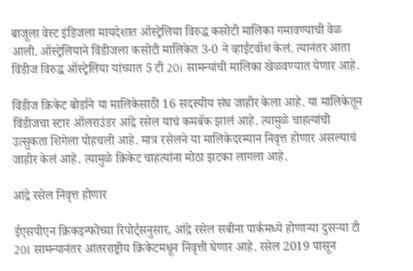बाजूला वेस्ट इंडिजला मायदेशात ऑस्ट्रेलिया विरुद्ध कसोटी मालिका गमावण्याची वेळ आली. ऑस्ट्रेलियाने विंडीजला कसोटी मालिकेत 3-0 ने व्हाईटवॉश केलं. त्यानंतर आता विंडीज विरुद्ध ऑस्ट्रेलिया यांच्यात 5 टी 20i सामन्यांची मालिका खेळवण्यात येणार आहे.

विंडीज क्रिकेट बोर्डाने या मालिकेसाठी 16 सदस्यीय संघ जाहीर केला आहे. या मालिकेतून विंडीजचा स्टार ऑलराउंडर आंद्रे रसेल याचं कमबॅक झालं आहे. त्यामुळे चाहत्यांची उत्सुकता शिगेला पोहचली आहे. मात्र रसेलने या मालिकेदरम्यान निवृत्त होणार असल्याचं जाहीर केलं आहे. त्यामुळे क्रिकेट चाहत्यांना मोठा झटका लागला आहे.

आंद्रे रसेल निवृत्त होणार

ईएसपीएन क्रिकइन्फोच्या रिपोर्ट्सनुसार, आंद्रे रसेल सबीना पार्कमध्ये होणाऱ्या दुसऱ्या टी 20I सामन्यानंतर आंतरराष्ट्रीय क्रिकेटमधून निवृत्ती घेणार आहे. रसेल 2019 पासून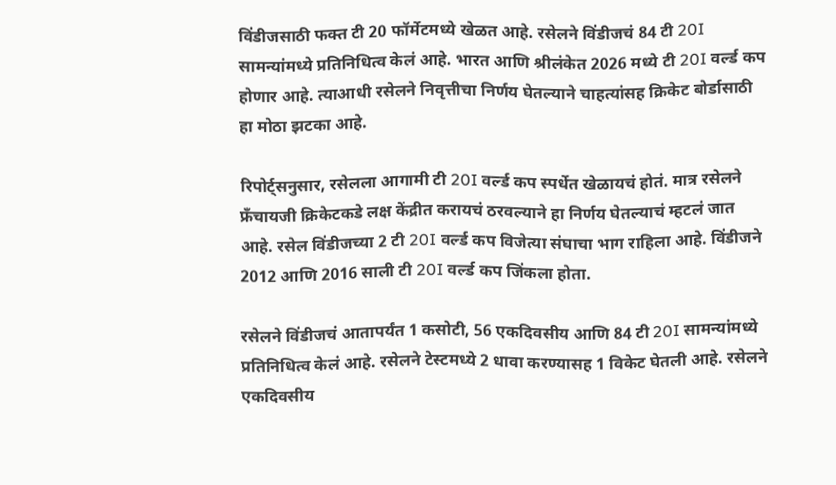विंडीजसाठी फक्त टी 20 फॉर्मेटमध्ये खेळत आहे. रसेलने विंडीजचं 84 टी 20I सामन्यांमध्ये प्रतिनिधित्व केलं आहे. भारत आणि श्रीलंकेत 2026 मध्ये टी 20I वर्ल्ड कप होणार आहे. त्याआधी रसेलने निवृत्तीचा निर्णय घेतल्याने चाहत्यांसह क्रिकेट बोर्डासाठी हा मोठा झटका आहे.

रिपोर्ट्सनुसार, रसेलला आगामी टी 20I वर्ल्ड कप स्पर्धेत खेळायचं होतं. मात्र रसेलने फ्रँचायजी क्रिकेटकडे लक्ष केंद्रीत करायचं ठरवल्याने हा निर्णय घेतल्याचं म्हटलं जात आहे. रसेल विंडीजच्या 2 टी 20I वर्ल्ड कप विजेत्या संघाचा भाग राहिला आहे. विंडीजने 2012 आणि 2016 साली टी 20I वर्ल्ड कप जिंकला होता.

रसेलने विंडीजचं आतापर्यंत 1 कसोटी, 56 एकदिवसीय आणि 84 टी 20I सामन्यांमध्ये प्रतिनिधित्व केलं आहे. रसेलने टेस्टमध्ये 2 धावा करण्यासह 1 विकेट घेतली आहे. रसेलने एकदिवसीय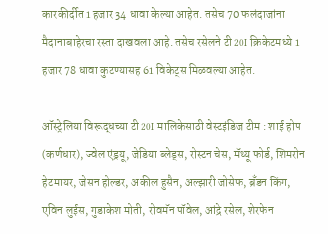कारकीर्दीत 1 हजार 34 धावा केल्या आहेत. तसेच 70 फलंदाजांना मैदानाबाहेरचा रस्ता दाखवला आहे. तसेच रसेलने टी 20I क्रिकेटमध्ये 1 हजार 78 धावा कुटण्यासह 61 विकेट्स मिळवल्या आहेत.

ऑस्ट्रेलिया विरूद्धच्या टी 20I मालिकेसाठी वेस्टइंडिज टीम : शाई होप (कर्णधार), ज्वेल एंड्रयू, जेडिया ब्लेड्स, रोस्टन चेस, मॅथ्यू फोर्ड, शिमरोन हेटमायर, जेसन होल्डर, अकील हुसैन, अल्झारी जोसेफ, ब्रँडन किंग, एविन लुईस, गुडाकेश मोती, रोवमॅन पॉवेल, आंद्रे रसेल, शेरफेन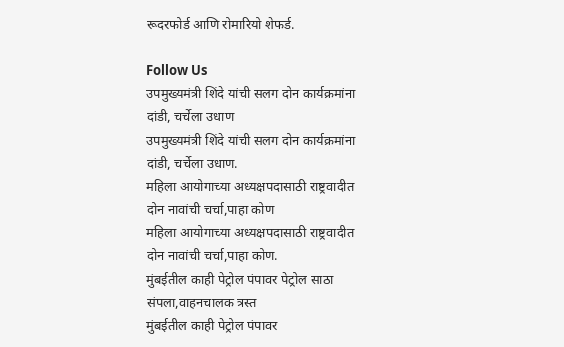रूदरफोर्ड आणि रोमारियो शेफर्ड.

Follow Us
उपमुख्यमंत्री शिंदे यांची सलग दोन कार्यक्रमांना दांडी, चर्चेला उधाण
उपमुख्यमंत्री शिंदे यांची सलग दोन कार्यक्रमांना दांडी, चर्चेला उधाण.
महिला आयोगाच्या अध्यक्षपदासाठी राष्ट्रवादीत दोन नावांची चर्चा,पाहा कोण
महिला आयोगाच्या अध्यक्षपदासाठी राष्ट्रवादीत दोन नावांची चर्चा,पाहा कोण.
मुंबईतील काही पेट्रोल पंपावर पेट्रोल साठा संपला,वाहनचालक त्रस्त
मुंबईतील काही पेट्रोल पंपावर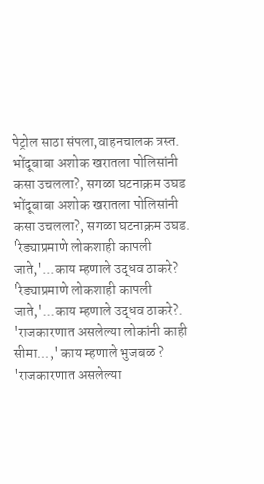पेट्रोल साठा संपला,वाहनचालक त्रस्त.
भोंदूबाबा अशोक खरातला पोलिसांनी कसा उचलला?, सगळा घटनाक्रम उघड
भोंदूबाबा अशोक खरातला पोलिसांनी कसा उचलला?, सगळा घटनाक्रम उघड.
'रेड्याप्रमाणे लोकशाही कापली जाते,'...काय म्हणाले उद्धव ठाकरे?
'रेड्याप्रमाणे लोकशाही कापली जाते,'...काय म्हणाले उद्धव ठाकरे?.
'राजकारणात असलेल्या लोकांनी काही सीमा...,' काय म्हणाले भुजबळ ?
'राजकारणात असलेल्या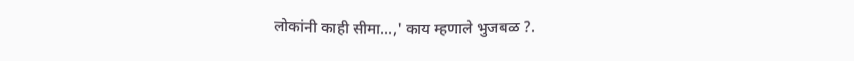लोकांनी काही सीमा...,' काय म्हणाले भुजबळ ?.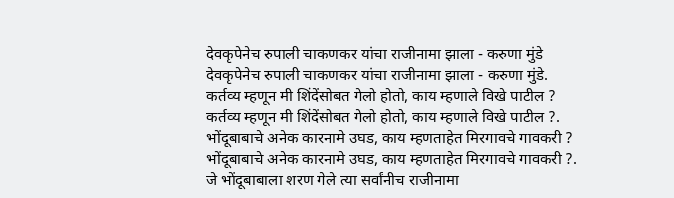देवकृपेनेच रुपाली चाकणकर यांचा राजीनामा झाला - करुणा मुंडे
देवकृपेनेच रुपाली चाकणकर यांचा राजीनामा झाला - करुणा मुंडे.
कर्तव्य म्हणून मी शिंदेंसोबत गेलो होतो, काय म्हणाले विखे पाटील ?
कर्तव्य म्हणून मी शिंदेंसोबत गेलो होतो, काय म्हणाले विखे पाटील ?.
भोंदूबाबाचे अनेक कारनामे उघड, काय म्हणताहेत मिरगावचे गावकरी ?
भोंदूबाबाचे अनेक कारनामे उघड, काय म्हणताहेत मिरगावचे गावकरी ?.
जे भोंदूबाबाला शरण गेले त्या सर्वांनीच राजीनामा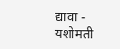द्यावा - यशोमती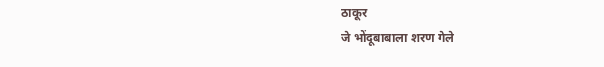ठाकूर
जे भोंदूबाबाला शरण गेले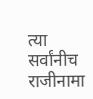त्या सर्वांनीच राजीनामा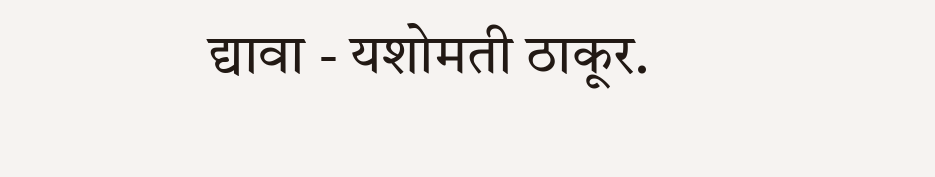द्यावा - यशोमती ठाकूर.